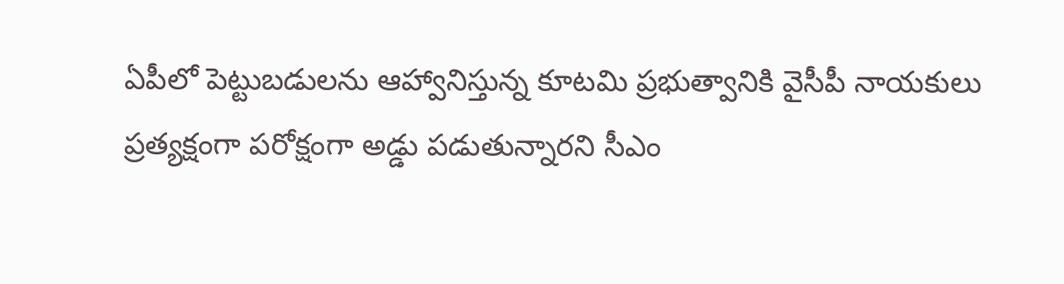ఏపీలో పెట్టుబడులను ఆహ్వానిస్తున్న కూటమి ప్రభుత్వానికి వైసీపీ నాయకులు ప్రత్యక్షంగా పరోక్షంగా అడ్డు పడుతున్నారని సీఎం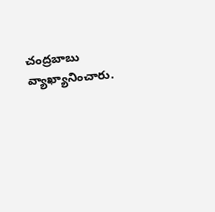చంద్రబాబు వ్యాఖ్యానించారు.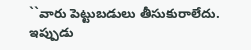``వారు పెట్టుబడులు తీసుకురాలేదు. ఇప్పుడు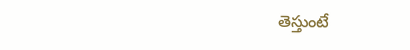తెస్తుంటే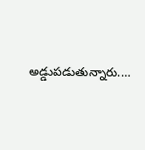అడ్డుపడుతున్నారు.…